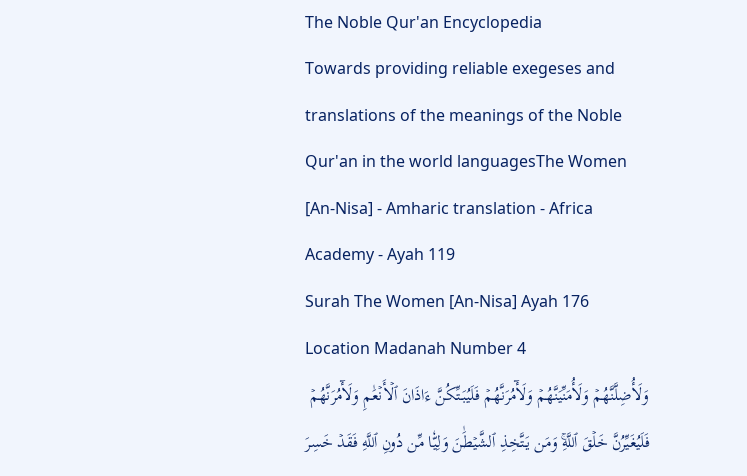The Noble Qur'an Encyclopedia
Towards providing reliable exegeses and translations of the meanings of the Noble Qur'an in the world languagesThe Women [An-Nisa] - Amharic translation - Africa Academy - Ayah 119
Surah The Women [An-Nisa] Ayah 176 Location Madanah Number 4
وَلَأُضِلَّنَّهُمۡ وَلَأُمَنِّيَنَّهُمۡ وَلَأٓمُرَنَّهُمۡ فَلَيُبَتِّكُنَّ ءَاذَانَ ٱلۡأَنۡعَٰمِ وَلَأٓمُرَنَّهُمۡ فَلَيُغَيِّرُنَّ خَلۡقَ ٱللَّهِۚ وَمَن يَتَّخِذِ ٱلشَّيۡطَٰنَ وَلِيّٗا مِّن دُونِ ٱللَّهِ فَقَدۡ خَسِرَ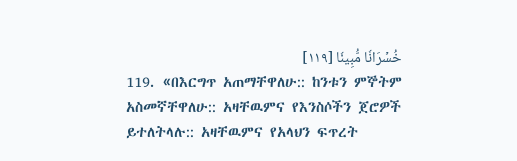خُسۡرَانٗا مُّبِينٗا [١١٩]
119. «በእርግጥ አጠማቸዋለሁ:: ከንቱን ምኞትም አስመኛቸዋለሁ:: አዛቸዉምና የእንስሶችን ጀሮዎች ይተለትላሉ:: አዛቸዉምና የአላህን ፍጥረት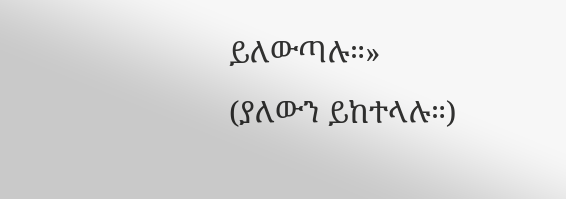ይለውጣሉ።» (ያለውን ይከተላሉ።)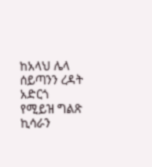ከአላህ ሌላ ሰይጣንን ረዳት አድርጎ የሚይዝ ግልጽ ኪሳራን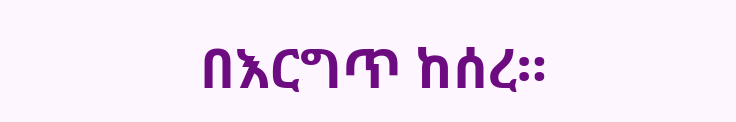በእርግጥ ከሰረ።